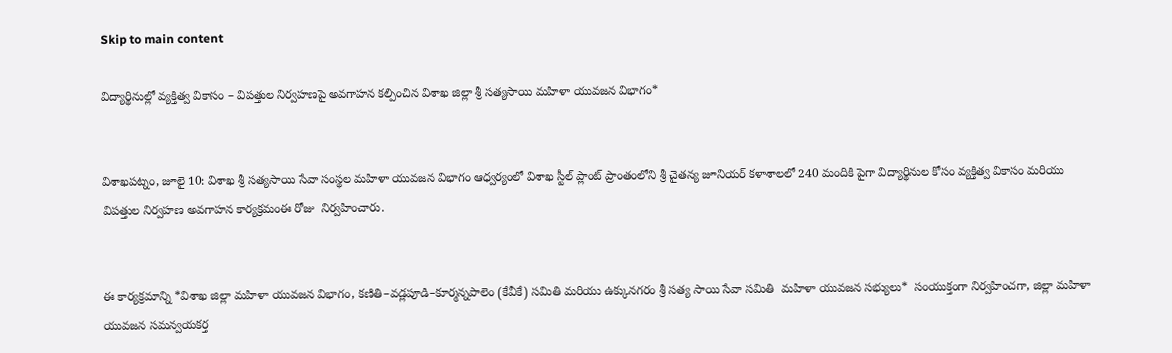Skip to main content

విద్యార్థినుల్లో వ్యక్తిత్వ వికాసం – విపత్తుల నిర్వహణపై అవగాహన కల్పించిన విశాఖ జిల్లా శ్రీ సత్యసాయి మహిళా యువజన విభాగం*


విశాఖపట్నం, జూలై 10: విశాఖ శ్రీ సత్యసాయి సేవా సంస్థల మహిళా యువజన విభాగం ఆధ్వర్యంలో విశాఖ స్టీల్ ప్లాంట్ ప్రాంతంలోని శ్రీ చైతన్య జూనియర్ కళాశాలలో 240 మందికి పైగా విద్యార్థినుల కోసం వ్యక్తిత్వ వికాసం మరియు విపత్తుల నిర్వహణ అవగాహన కార్యక్రమంఈ రోజు  నిర్వహించారు.


ఈ కార్యక్రమాన్ని *విశాఖ జిల్లా మహిళా యువజన విభాగం, కణితి–వడ్లపూడి–కూర్మన్నపాలెం (కేవీకే) సమితి మరియు ఉక్కునగరం శ్రీ సత్య సాయి సేవా సమితి  మహిళా యువజన సభ్యులు*  సంయుక్తంగా నిర్వహించగా, జిల్లా మహిళా యువజన సమన్వయకర్త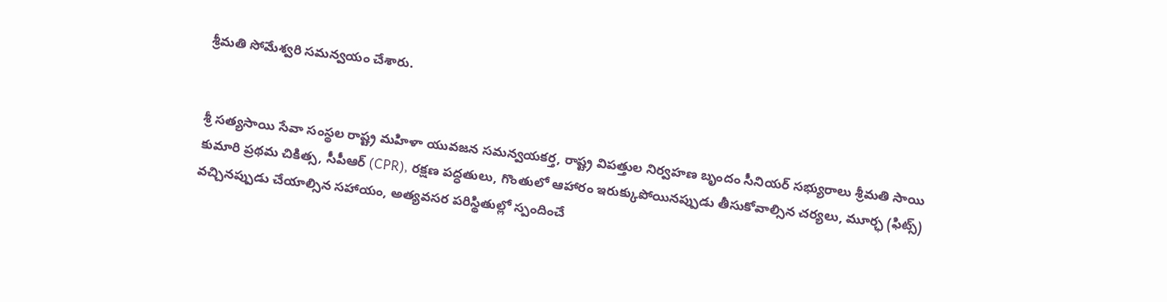శ్రీమతి సోమేశ్వరి సమన్వయం చేశారు.


శ్రీ సత్యసాయి సేవా సంస్థల రాష్ట్ర మహిళా యువజన సమన్వయకర్త, రాష్ట్ర విపత్తుల నిర్వహణ బృందం సీనియర్ సభ్యురాలు శ్రీమతి సాయి కుమారి ప్రథమ చికిత్స, సీపీఆర్ (CPR), రక్షణ పద్ధతులు, గొంతులో ఆహారం ఇరుక్కుపోయినప్పుడు తీసుకోవాల్సిన చర్యలు, మూర్ఛ (ఫిట్స్) వచ్చినప్పుడు చేయాల్సిన సహాయం, అత్యవసర పరిస్థితుల్లో స్పందించే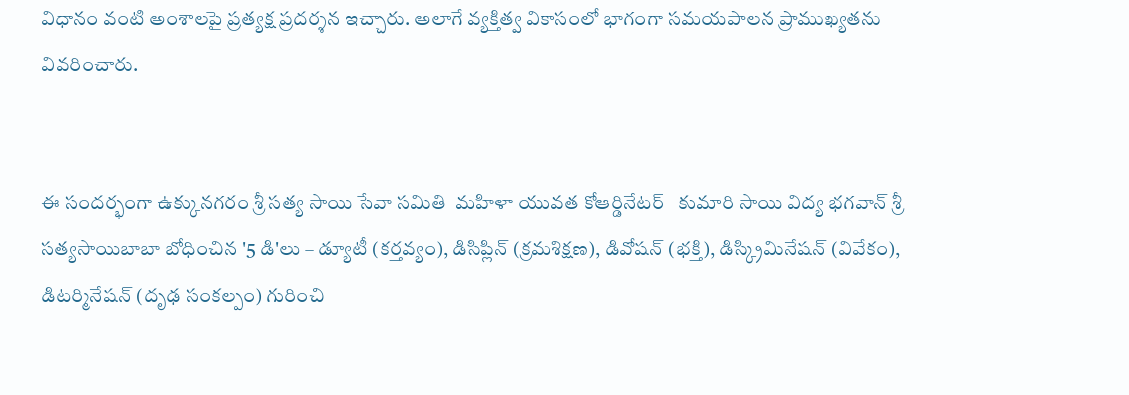విధానం వంటి అంశాలపై ప్రత్యక్ష ప్రదర్శన ఇచ్చారు. అలాగే వ్యక్తిత్వ వికాసంలో భాగంగా సమయపాలన ప్రాముఖ్యతను వివరించారు.


ఈ సందర్భంగా ఉక్కునగరం శ్రీ సత్య సాయి సేవా సమితి  మహిళా యువత కోఆర్డినేటర్   కుమారి సాయి విద్య భగవాన్ శ్రీ సత్యసాయిబాబా బోధించిన '5 డి'లు – డ్యూటీ (కర్తవ్యం), డిసిప్లిన్ (క్రమశిక్షణ), డివోషన్ (భక్తి), డిస్క్రిమినేషన్ (వివేకం), డిటర్మినేషన్ (దృఢ సంకల్పం) గురించి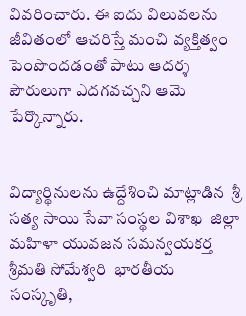వివరించారు. ఈ ఐదు విలువలను జీవితంలో ఆచరిస్తే మంచి వ్యక్తిత్వం పెంపొందడంతో పాటు ఆదర్శ పౌరులుగా ఎదగవచ్చని ఆమె పేర్కొన్నారు.


విద్యార్థినులను ఉద్దేశించి మాట్లాడిన  శ్రీ సత్య సాయి సేవా సంస్థల విశాఖ  జిల్లా  మహిళా యువజన సమన్వయకర్త శ్రీమతి సోమేశ్వరి  భారతీయ సంస్కృతి,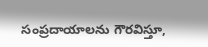సంప్రదాయాలను గౌరవిస్తూ,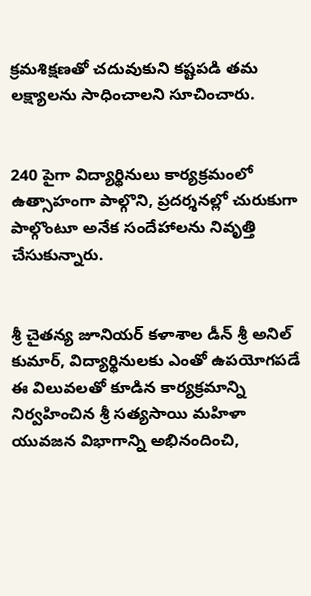క్రమశిక్షణతో చదువుకుని కష్టపడి తమ లక్ష్యాలను సాధించాలని సూచించారు.


240 పైగా విద్యార్థినులు కార్యక్రమంలో ఉత్సాహంగా పాల్గొని, ప్రదర్శనల్లో చురుకుగా పాల్గొంటూ అనేక సందేహాలను నివృత్తి చేసుకున్నారు.


శ్రీ చైతన్య జూనియర్ కళాశాల డీన్ శ్రీ అనిల్ కుమార్, విద్యార్థినులకు ఎంతో ఉపయోగపడే ఈ విలువలతో కూడిన కార్యక్రమాన్ని నిర్వహించిన శ్రీ సత్యసాయి మహిళా యువజన విభాగాన్ని అభినందించి,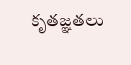కృతజ్ఞతలు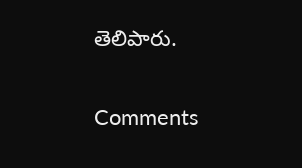తెలిపారు.

Comments